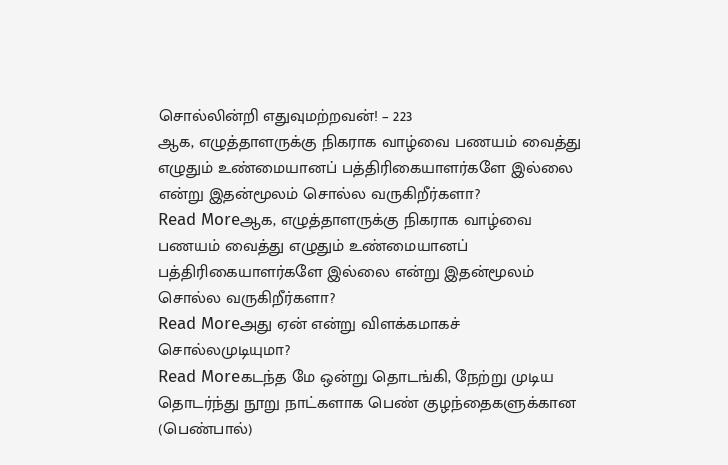சொல்லின்றி எதுவுமற்றவன்! – 223
ஆக, எழுத்தாளருக்கு நிகராக வாழ்வை பணயம் வைத்து எழுதும் உண்மையானப் பத்திரிகையாளர்களே இல்லை என்று இதன்மூலம் சொல்ல வருகிறீர்களா?
Read Moreஆக, எழுத்தாளருக்கு நிகராக வாழ்வை பணயம் வைத்து எழுதும் உண்மையானப் பத்திரிகையாளர்களே இல்லை என்று இதன்மூலம் சொல்ல வருகிறீர்களா?
Read Moreஅது ஏன் என்று விளக்கமாகச் சொல்லமுடியுமா?
Read Moreகடந்த மே ஒன்று தொடங்கி, நேற்று முடிய தொடர்ந்து நூறு நாட்களாக பெண் குழந்தைகளுக்கான (பெண்பால்)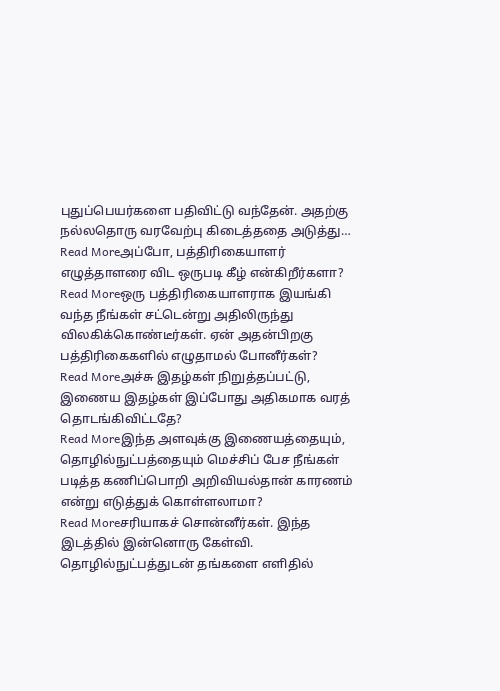புதுப்பெயர்களை பதிவிட்டு வந்தேன். அதற்கு நல்லதொரு வரவேற்பு கிடைத்ததை அடுத்து…
Read Moreஅப்போ, பத்திரிகையாளர் எழுத்தாளரை விட ஒருபடி கீழ் என்கிறீர்களா?
Read Moreஒரு பத்திரிகையாளராக இயங்கி வந்த நீங்கள் சட்டென்று அதிலிருந்து விலகிக்கொண்டீர்கள். ஏன் அதன்பிறகு பத்திரிகைகளில் எழுதாமல் போனீர்கள்?
Read Moreஅச்சு இதழ்கள் நிறுத்தப்பட்டு, இணைய இதழ்கள் இப்போது அதிகமாக வரத் தொடங்கிவிட்டதே?
Read Moreஇந்த அளவுக்கு இணையத்தையும், தொழில்நுட்பத்தையும் மெச்சிப் பேச நீங்கள் படித்த கணிப்பொறி அறிவியல்தான் காரணம் என்று எடுத்துக் கொள்ளலாமா?
Read Moreசரியாகச் சொன்னீர்கள். இந்த இடத்தில் இன்னொரு கேள்வி. தொழில்நுட்பத்துடன் தங்களை எளிதில்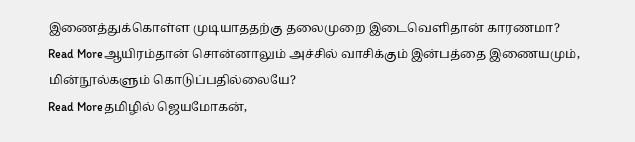இணைத்துக்கொள்ள முடியாததற்கு தலைமுறை இடைவெளிதான் காரணமா?
Read Moreஆயிரம்தான் சொன்னாலும் அச்சில் வாசிக்கும் இன்பத்தை இணையமும், மின்நூல்களும் கொடுப்பதில்லையே?
Read Moreதமிழில் ஜெயமோகன்,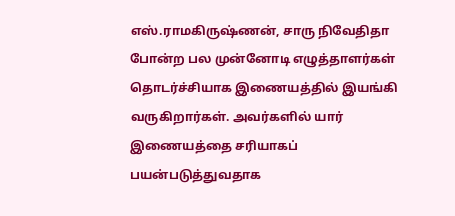எஸ்.ராமகிருஷ்ணன், சாரு நிவேதிதா போன்ற பல முன்னோடி எழுத்தாளர்கள் தொடர்ச்சியாக இணையத்தில் இயங்கி வருகிறார்கள். அவர்களில் யார் இணையத்தை சரியாகப் பயன்படுத்துவதாக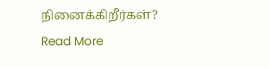நினைக்கிறீர்கள்?
Read More